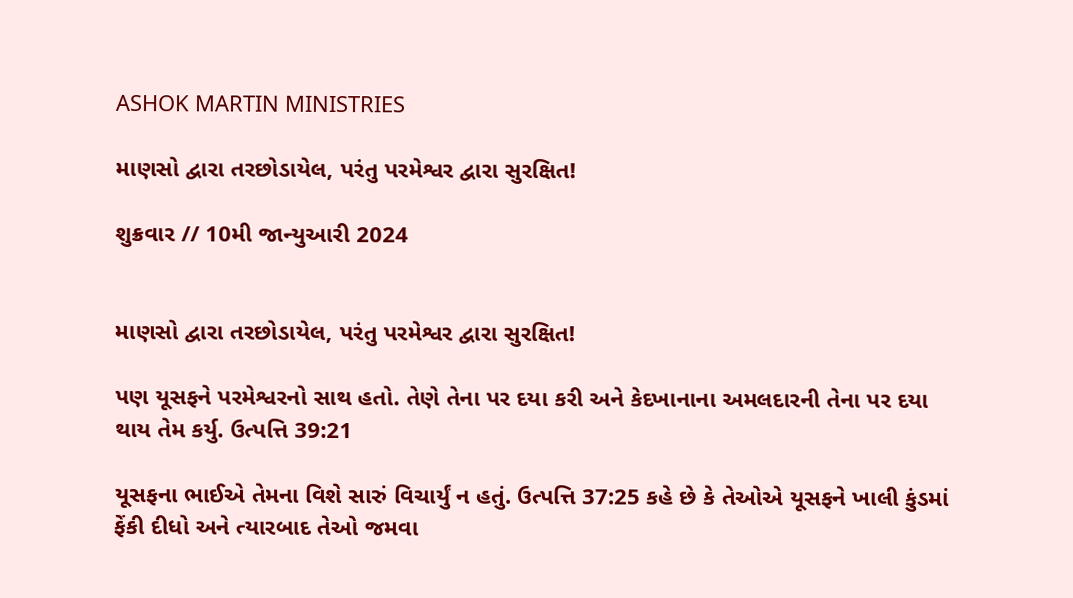ASHOK MARTIN MINISTRIES

માણસો દ્વારા તરછોડાયેલ, પરંતુ પરમેશ્વર દ્વારા સુરક્ષિત!

શુક્રવાર // 10મી જાન્યુઆરી 2024


માણસો દ્વારા તરછોડાયેલ, પરંતુ પરમેશ્વર દ્વારા સુરક્ષિત!

પણ યૂસફને પરમેશ્વરનો સાથ હતો. તેણે તેના પર દયા કરી અને કેદખાનાના અમલદારની તેના પર દયા થાય તેમ કર્યુ. ઉત્પત્તિ 39:21

યૂસફના ભાઈએ તેમના વિશે સારું વિચાર્યું ન હતું. ઉત્પત્તિ 37:25 કહે છે કે તેઓએ યૂસફને ખાલી કુંડમાં ફેંકી દીધો અને ત્યારબાદ તેઓ જમવા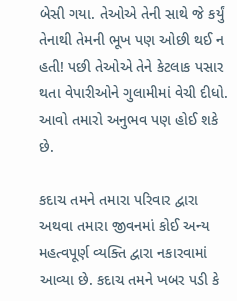બેસી ગયા. તેઓએ તેની સાથે જે કર્યું તેનાથી તેમની ભૂખ પણ ઓછી થઈ ન હતી! પછી તેઓએ તેને કેટલાક પસાર થતા વેપારીઓને ગુલામીમાં વેચી દીધો. આવો તમારો અનુભવ પણ હોઈ શકે છે.

કદાચ તમને તમારા પરિવાર દ્વારા અથવા તમારા જીવનમાં કોઈ અન્ય મહત્વપૂર્ણ વ્યક્તિ દ્વારા નકારવામાં આવ્યા છે. કદાચ તમને ખબર પડી કે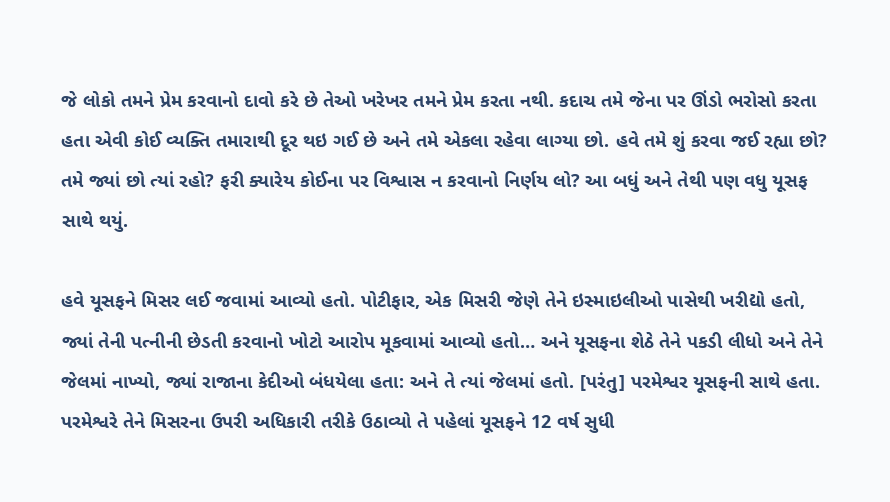જે લોકો તમને પ્રેમ કરવાનો દાવો કરે છે તેઓ ખરેખર તમને પ્રેમ કરતા નથી. કદાચ તમે જેના પર ઊંડો ભરોસો કરતા હતા એવી કોઈ વ્યક્તિ તમારાથી દૂર થઇ ગઈ છે અને તમે એકલા રહેવા લાગ્યા છો. હવે તમે શું કરવા જઈ રહ્યા છો? તમે જ્યાં છો ત્યાં રહો? ફરી ક્યારેય કોઈના પર વિશ્વાસ ન કરવાનો નિર્ણય લો? આ બધું અને તેથી પણ વધુ યૂસફ સાથે થયું.

હવે યૂસફને મિસર લઈ જવામાં આવ્યો હતો. પોટીફાર, એક મિસરી જેણે તેને ઇસ્માઇલીઓ પાસેથી ખરીદ્યો હતો, જ્યાં તેની પત્નીની છેડતી કરવાનો ખોટો આરોપ મૂકવામાં આવ્યો હતો… અને યૂસફના શેઠે તેને પકડી લીધો અને તેને જેલમાં નાખ્યો, જ્યાં રાજાના કેદીઓ બંધયેલા હતા: અને તે ત્યાં જેલમાં હતો. [પરંતુ] પરમેશ્વર યૂસફની સાથે હતા. પરમેશ્વરે તેને મિસરના ઉપરી અધિકારી તરીકે ઉઠાવ્યો તે પહેલાં યૂસફને 12 વર્ષ સુધી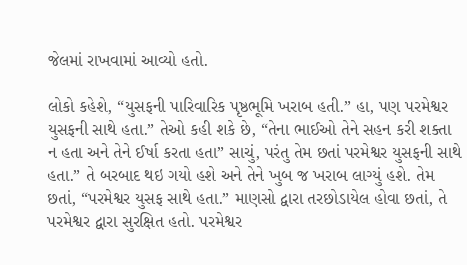જેલમાં રાખવામાં આવ્યો હતો.

લોકો કહેશે, “યુસફની પારિવારિક પૃષ્ઠભૂમિ ખરાબ હતી.” હા, પણ પરમેશ્વર યુસફની સાથે હતા.” તેઓ કહી શકે છે, “તેના ભાઈઓ તેને સહન કરી શક્તા ન હતા અને તેને ઈર્ષા કરતા હતા” સાચું, પરંતુ તેમ છતાં પરમેશ્વર યુસફની સાથે હતા.” તે બરબાદ થઇ ગયો હશે અને તેને ખુબ જ ખરાબ લાગ્યું હશે. તેમ છતાં, “પરમેશ્વર યુસફ સાથે હતા.” માણસો દ્વારા તરછોડાયેલ હોવા છતાં, તે પરમેશ્વર દ્વારા સુરક્ષિત હતો. પરમેશ્વર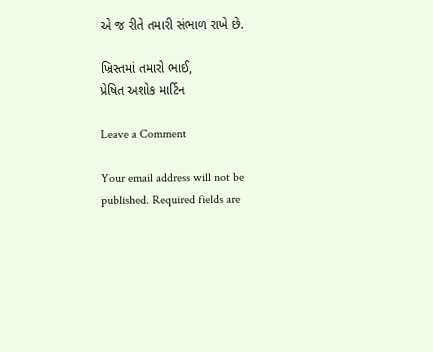એ જ રીતે તમારી સંભાળ રાખે છે.

ખ્રિસ્તમાં તમારો ભાઈ,
પ્રેષિત અશોક માર્ટિન

Leave a Comment

Your email address will not be published. Required fields are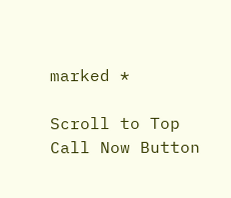marked *

Scroll to Top
Call Now Button